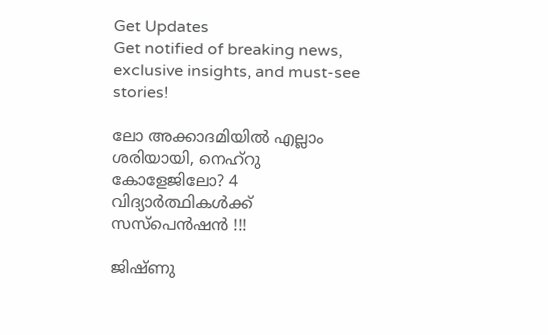Get Updates
Get notified of breaking news, exclusive insights, and must-see stories!

ലോ അക്കാദമിയിൽ എല്ലാം ശരിയായി, നെഹ്റു കോളേജിലോ? 4 വിദ്യാർത്ഥികൾക്ക് സസ്പെൻഷൻ !!!

ജിഷ്ണു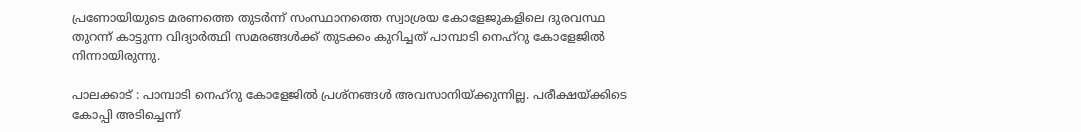പ്രണോയിയുടെ മരണത്തെ തുടര്‍ന്ന് സംസ്ഥാനത്തെ സ്വാശ്രയ കോളേജുകളിലെ ദുരവസ്ഥ തുറന്ന് കാട്ടുന്ന വിദ്യാര്‍ത്ഥി സമരങ്ങള്‍ക്ക് തുടക്കം കുറിച്ചത് പാമ്പാടി നെഹ്‌റു കോളേജില്‍ നിന്നായിരുന്നു.

പാലക്കാട് : പാമ്പാടി നെഹ്‌റു കോളേജില്‍ പ്രശ്‌നങ്ങള്‍ അവസാനിയ്ക്കുന്നില്ല. പരീക്ഷയ്ക്കിടെ കോപ്പി അടിച്ചെന്ന്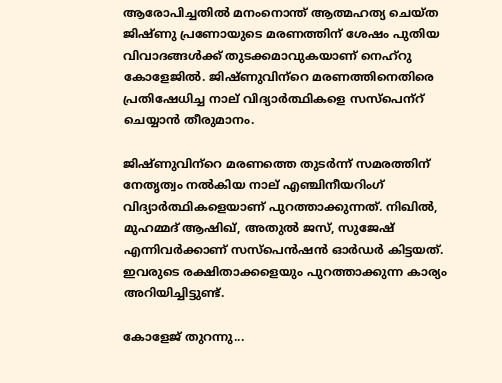ആരോപിച്ചതില്‍ മനംനൊന്ത് ആത്മഹത്യ ചെയ്ത ജിഷ്ണു പ്രണോയുടെ മരണത്തിന് ശേഷം പുതിയ വിവാദങ്ങള്‍ക്ക് തുടക്കമാവുകയാണ് നെഹ്‌റു കോളേജില്‍. ജിഷ്ണുവിന്‌റെ മരണത്തിനെതിരെ പ്രതിഷേധിച്ച നാല് വിദ്യാര്‍ത്ഥികളെ സസ്‌പെന്‌റ് ചെയ്യാന്‍ തീരുമാനം.

ജിഷ്ണുവിന്‌റെ മരണത്തെ തുടര്‍ന്ന് സമരത്തിന് നേതൃത്വം നല്‍കിയ നാല് എഞ്ചിനീയറിംഗ് വിദ്യാര്‍ത്ഥികളെയാണ് പുറത്താക്കുന്നത്. നിഖില്‍, മുഹമ്മദ് ആഷിഖ്, അതുല്‍ ജസ്, സുജേഷ് എന്നിവര്‍ക്കാണ് സസ്‌പെന്‍ഷന്‍ ഓര്‍ഡര്‍ കിട്ടയത്. ഇവരുടെ രക്ഷിതാക്കളെയും പുറത്താക്കുന്ന കാര്യം അറിയിച്ചിട്ടുണ്ട്.

കോളേജ് തുറന്നു...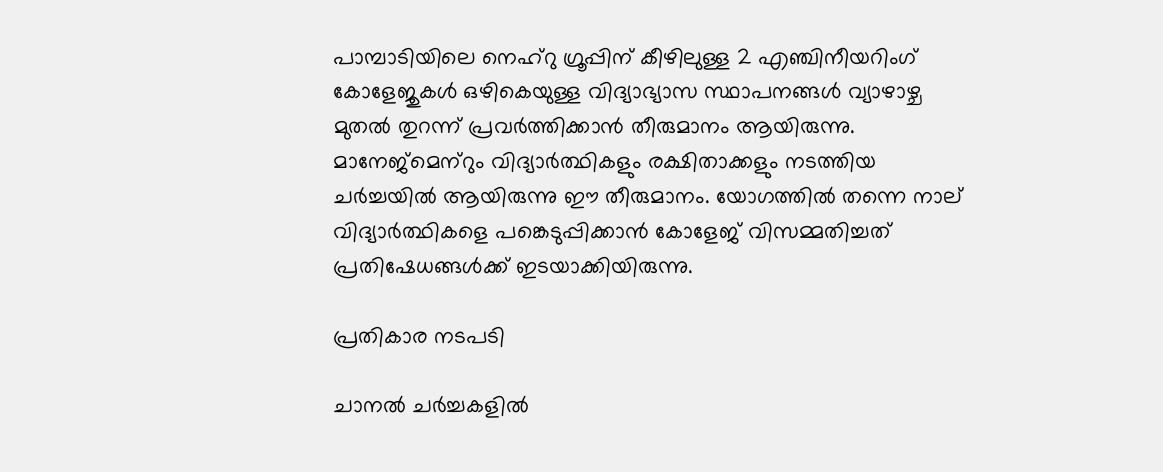പാമ്പാടിയിലെ നെഹ്‌റു ഗ്രൂപ്പിന് കീഴിലുള്ള 2 എഞ്ചിനീയറിംഗ് കോളേജുകള്‍ ഒഴികെയുള്ള വിദ്യാഭ്യാസ സ്ഥാപനങ്ങള്‍ വ്യാഴാഴ്ച മുതല്‍ തുറന്ന് പ്രവര്‍ത്തിക്കാന്‍ തീരുമാനം ആയിരുന്നു. മാനേജ്‌മെന്‌റും വിദ്യാര്‍ത്ഥികളും രക്ഷിതാക്കളും നടത്തിയ ചര്‍ച്ചയില്‍ ആയിരുന്നു ഈ തീരുമാനം. യോഗത്തില്‍ തന്നെ നാല് വിദ്യാര്‍ത്ഥികളെ പങ്കെടുപ്പിക്കാന്‍ കോളേജ് വിസമ്മതിച്ചത് പ്രതിഷേധങ്ങള്‍ക്ക് ഇടയാക്കിയിരുന്നു.

പ്രതികാര നടപടി

ചാനല്‍ ചര്‍ച്ചകളില്‍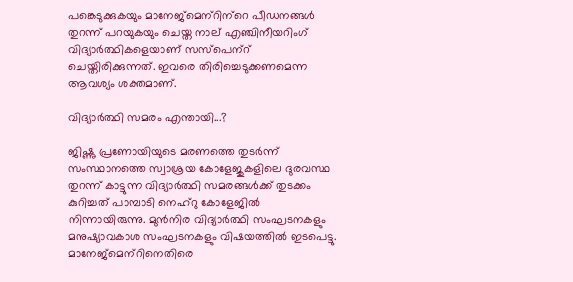പങ്കെടുക്കുകയും മാനേജ്‌മെന്‌റിന്‌റെ പീഡനങ്ങള്‍ തുറന്ന് പറയുകയും ചെയ്ത നാല് എഞ്ചിനീയറിംഗ് വിദ്യാര്‍ത്ഥികളെയാണ് സസ്‌പെന്‌റ് ചെയ്തിരിക്കുന്നത്. ഇവരെ തിരിച്ചെടുക്കണമെന്ന ആവശ്യം ശക്തമാണ്.

വിദ്യാര്‍ത്ഥി സമരം എന്തായി...?

ജിഷ്ണു പ്രണോയിയുടെ മരണത്തെ തുടര്‍ന്ന് സംസ്ഥാനത്തെ സ്വാശ്രയ കോളേജുകളിലെ ദുരവസ്ഥ തുറന്ന് കാട്ടുന്ന വിദ്യാര്‍ത്ഥി സമരങ്ങള്‍ക്ക് തുടക്കം കുറിച്ചത് പാമ്പാടി നെഹ്‌റു കോളേജില്‍ നിന്നായിരുന്നു. മുന്‍നിര വിദ്യാര്‍ത്ഥി സംഘടനകളും മനുഷ്യാവകാശ സംഘടനകളും വിഷയത്തില്‍ ഇടപെട്ടു. മാനേജ്‌മെന്‌റിനെതിരെ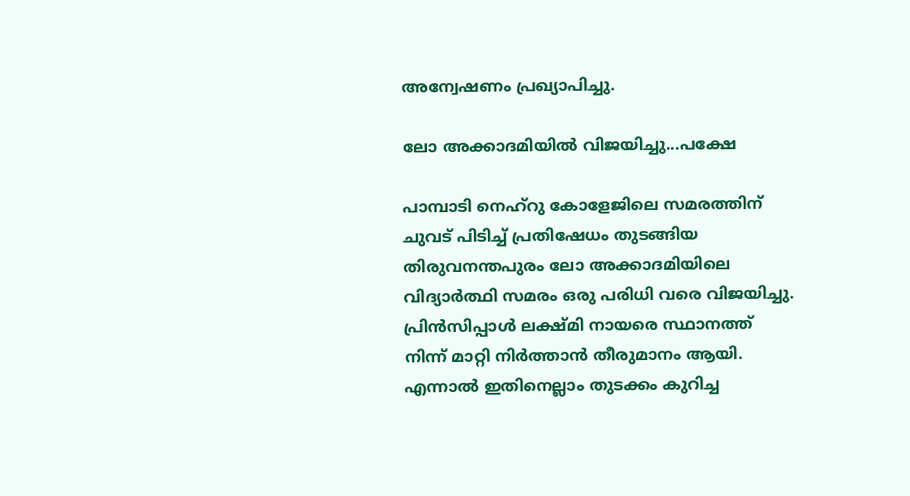അന്വേഷണം പ്രഖ്യാപിച്ചു.

ലോ അക്കാദമിയില്‍ വിജയിച്ചു...പക്ഷേ

പാമ്പാടി നെഹ്‌റു കോളേജിലെ സമരത്തിന് ചുവട് പിടിച്ച് പ്രതിഷേധം തുടങ്ങിയ തിരുവനന്തപുരം ലോ അക്കാദമിയിലെ വിദ്യാര്‍ത്ഥി സമരം ഒരു പരിധി വരെ വിജയിച്ചു. പ്രിന്‍സിപ്പാള്‍ ലക്ഷ്മി നായരെ സ്ഥാനത്ത് നിന്ന് മാറ്റി നിര്‍ത്താന്‍ തീരുമാനം ആയി. എന്നാല്‍ ഇതിനെല്ലാം തുടക്കം കുറിച്ച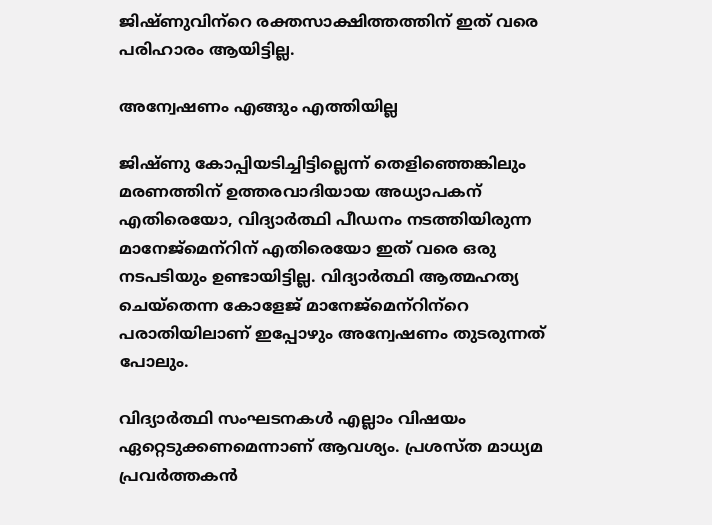ജിഷ്ണുവിന്‌റെ രക്തസാക്ഷിത്തത്തിന് ഇത് വരെ പരിഹാരം ആയിട്ടില്ല.

അന്വേഷണം എങ്ങും എത്തിയില്ല

ജിഷ്ണു കോപ്പിയടിച്ചിട്ടില്ലെന്ന് തെളിഞ്ഞെങ്കിലും മരണത്തിന് ഉത്തരവാദിയായ അധ്യാപകന് എതിരെയോ, വിദ്യാര്‍ത്ഥി പീഡനം നടത്തിയിരുന്ന മാനേജ്‌മെന്‌റിന് എതിരെയോ ഇത് വരെ ഒരു നടപടിയും ഉണ്ടായിട്ടില്ല. വിദ്യാര്‍ത്ഥി ആത്മഹത്യ ചെയ്‌തെന്ന കോളേജ് മാനേജ്‌മെന്‌റിന്‌റെ പരാതിയിലാണ് ഇപ്പോഴും അന്വേഷണം തുടരുന്നത് പോലും.

വിദ്യാര്‍ത്ഥി സംഘടനകള്‍ എല്ലാം വിഷയം ഏറ്റെടുക്കണമെന്നാണ് ആവശ്യം. പ്രശസ്ത മാധ്യമ പ്രവര്‍ത്തകന്‍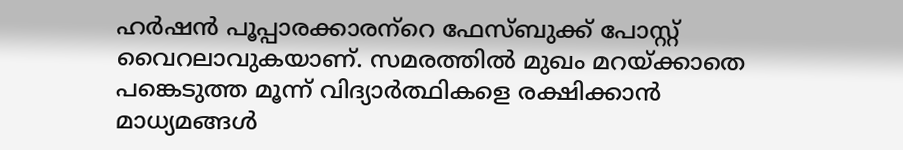ഹര്‍ഷന്‍ പൂപ്പാരക്കാരന്‌റെ ഫേസ്ബുക്ക് പോസ്റ്റ് വൈറലാവുകയാണ്. സമരത്തില്‍ മുഖം മറയ്ക്കാതെ പങ്കെടുത്ത മൂന്ന് വിദ്യാര്‍ത്ഥികളെ രക്ഷിക്കാന്‍ മാധ്യമങ്ങള്‍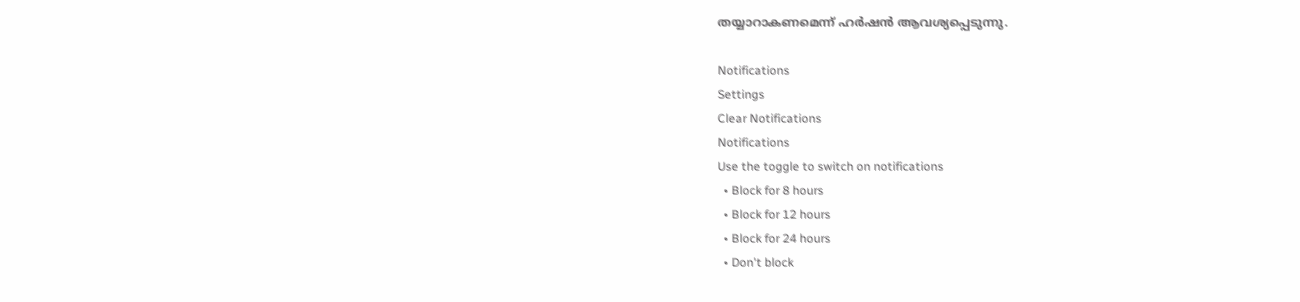തയ്യാറാകണമെന്ന് ഹര്‍ഷന്‍ ആവശ്യപ്പെടുന്നു.

Notifications
Settings
Clear Notifications
Notifications
Use the toggle to switch on notifications
  • Block for 8 hours
  • Block for 12 hours
  • Block for 24 hours
  • Don't block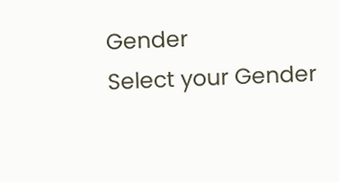Gender
Select your Gender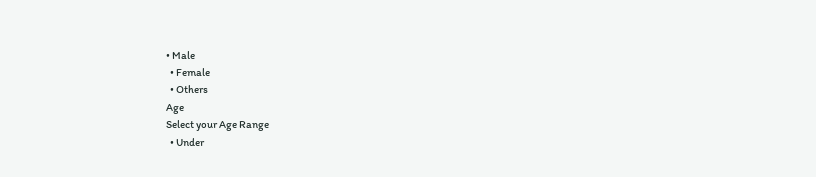• Male
  • Female
  • Others
Age
Select your Age Range
  • Under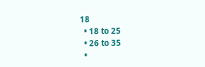18
  • 18 to 25
  • 26 to 35
  •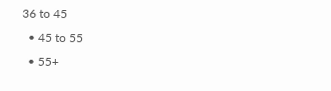36 to 45
  • 45 to 55
  • 55+